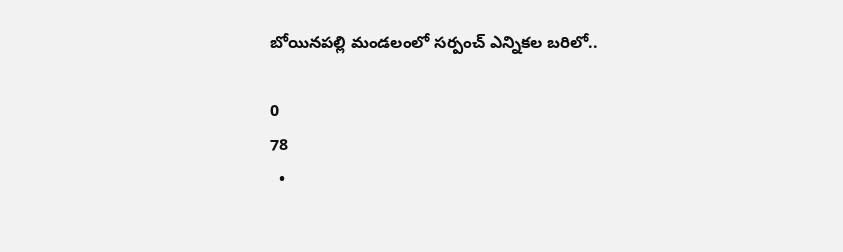బోయినపల్లి మండలంలో సర్పంచ్ ఎన్నికల బరిలో..

0
78
  •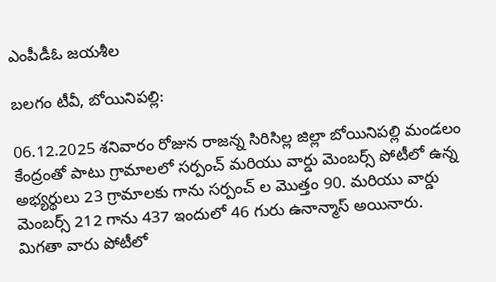ఎంపీడీఓ జయశీల

బలగం టీవీ, బోయినిపల్లి:

06.12.2025 శనివారం రోజున రాజన్న సిరిసిల్ల జిల్లా బోయినిపల్లి మండలం కేంద్రంతో పాటు గ్రామాలలో సర్పంచ్ మరియు వార్డు మెంబర్స్ పోటీలో ఉన్న అభ్యర్థులు 23 గ్రామాలకు గాను సర్పంచ్ ల మొత్తం 90. మరియు వార్డు మెంబర్స్ 212 గాను 437 ఇందులో 46 గురు ఉనాన్మాస్ అయినారు. మిగతా వారు పోటీలో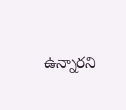ఉన్నారని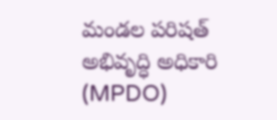మండల పరిషత్ అభివృద్ధి అధికారి (MPDO)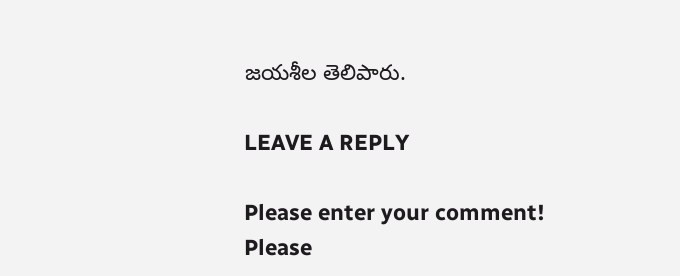జయశీల తెలిపారు.

LEAVE A REPLY

Please enter your comment!
Please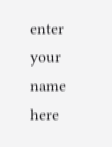enter your name here